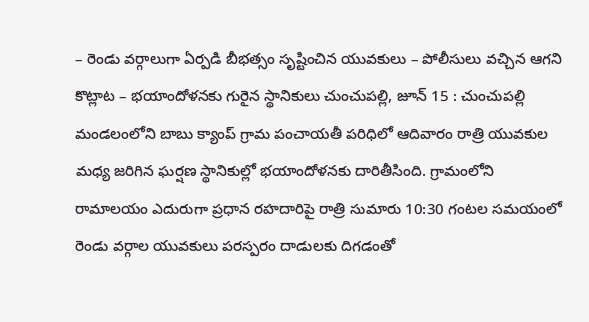– రెండు వర్గాలుగా ఏర్పడి బీభత్సం సృష్టించిన యువకులు – పోలీసులు వచ్చిన ఆగని కొట్లాట – భయాందోళనకు గురైన స్థానికులు చుంచుపల్లి, జూన్ 15 : చుంచుపల్లి మండలంలోని బాబు క్యాంప్ గ్రామ పంచాయతీ పరిధిలో ఆదివారం రాత్రి యువకుల మధ్య జరిగిన ఘర్షణ స్థానికుల్లో భయాందోళనకు దారితీసింది. గ్రామంలోని రామాలయం ఎదురుగా ప్రధాన రహదారిపై రాత్రి సుమారు 10:30 గంటల సమయంలో రెండు వర్గాల యువకులు పరస్పరం దాడులకు దిగడంతో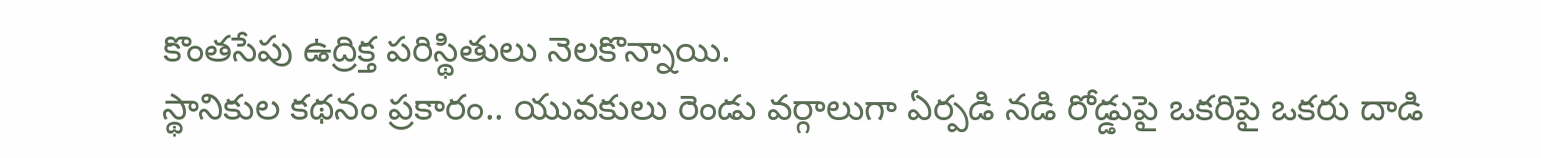కొంతసేపు ఉద్రిక్త పరిస్థితులు నెలకొన్నాయి.
స్థానికుల కథనం ప్రకారం.. యువకులు రెండు వర్గాలుగా ఏర్పడి నడి రోడ్డుపై ఒకరిపై ఒకరు దాడి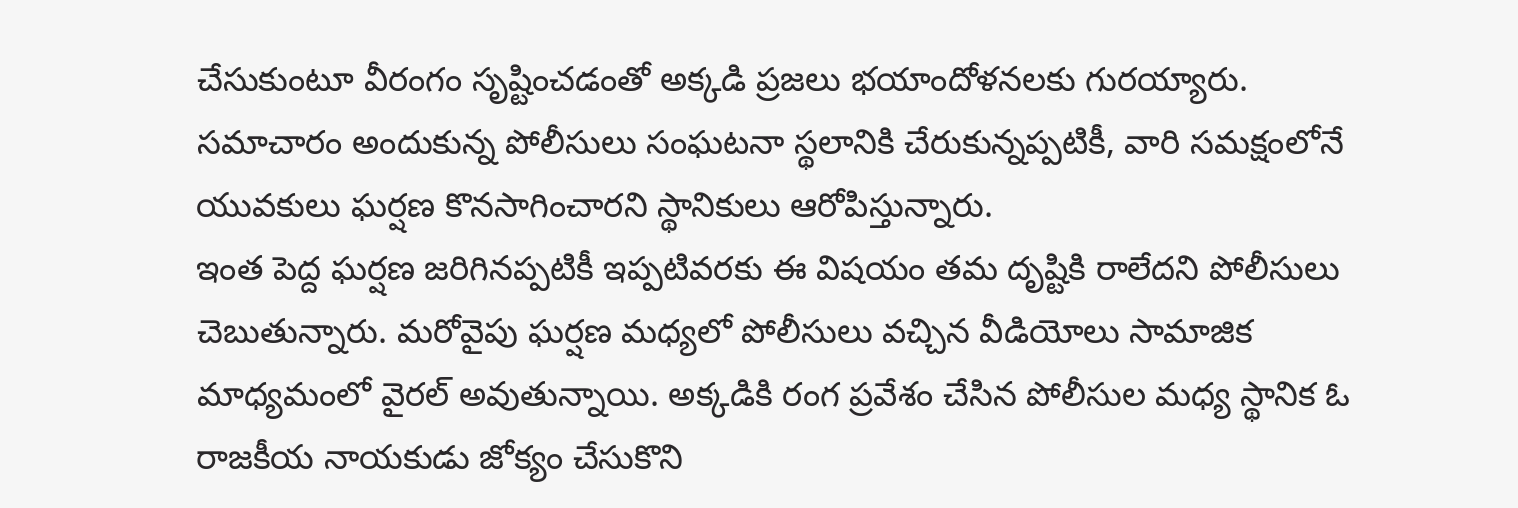చేసుకుంటూ వీరంగం సృష్టించడంతో అక్కడి ప్రజలు భయాందోళనలకు గురయ్యారు. సమాచారం అందుకున్న పోలీసులు సంఘటనా స్థలానికి చేరుకున్నప్పటికీ, వారి సమక్షంలోనే యువకులు ఘర్షణ కొనసాగించారని స్థానికులు ఆరోపిస్తున్నారు.
ఇంత పెద్ద ఘర్షణ జరిగినప్పటికీ ఇప్పటివరకు ఈ విషయం తమ దృష్టికి రాలేదని పోలీసులు చెబుతున్నారు. మరోవైపు ఘర్షణ మధ్యలో పోలీసులు వచ్చిన వీడియోలు సామాజిక మాధ్యమంలో వైరల్ అవుతున్నాయి. అక్కడికి రంగ ప్రవేశం చేసిన పోలీసుల మధ్య స్థానిక ఓ రాజకీయ నాయకుడు జోక్యం చేసుకొని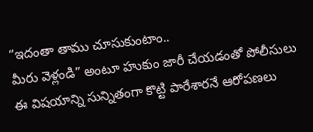“ఇదంతా తాము చూసుకుంటాం..
మీరు వెళ్లండి” అంటూ హుకుం జారీ చేయడంతో పోలీసులు ఈ విషయాన్ని సున్నితంగా కొట్టి పారేశారనే ఆరోపణలు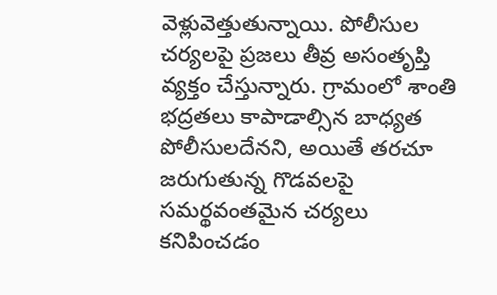వెళ్లువెత్తుతున్నాయి. పోలీసుల చర్యలపై ప్రజలు తీవ్ర అసంతృప్తి వ్యక్తం చేస్తున్నారు. గ్రామంలో శాంతి భద్రతలు కాపాడాల్సిన బాధ్యత పోలీసులదేనని, అయితే తరచూ జరుగుతున్న గొడవలపై సమర్థవంతమైన చర్యలు కనిపించడం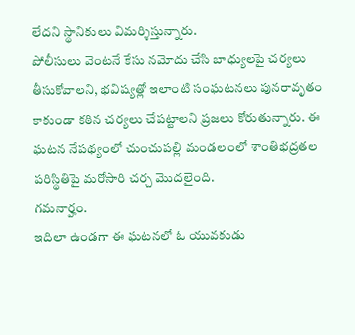లేదని స్థానికులు విమర్శిస్తున్నారు.
పోలీసులు వెంటనే కేసు నమోదు చేసి బాధ్యులపై చర్యలు తీసుకోవాలని, భవిష్యత్లో ఇలాంటి సంఘటనలు పునరావృతం కాకుండా కఠిన చర్యలు చేపట్టాలని ప్రజలు కోరుతున్నారు. ఈ ఘటన నేపథ్యంలో చుంచుపల్లి మండలంలో శాంతిభద్రతల పరిస్థితిపై మరోసారి చర్చ మొదలైంది.
గమనార్హం.
ఇదిలా ఉండగా ఈ ఘటనలో ఓ యువకుడు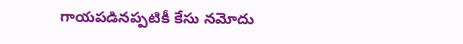గాయపడినప్పటికీ కేసు నమోదు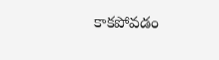కాకపోవడం